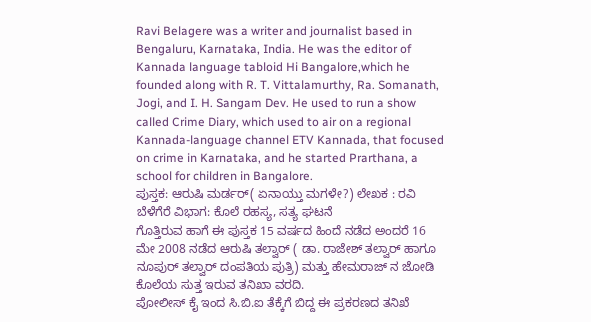Ravi Belagere was a writer and journalist based in Bengaluru, Karnataka, India. He was the editor of Kannada language tabloid Hi Bangalore,which he founded along with R. T. Vittalamurthy, Ra. Somanath, Jogi, and I. H. Sangam Dev. He used to run a show called Crime Diary, which used to air on a regional Kannada-language channel ETV Kannada, that focused on crime in Karnataka, and he started Prarthana, a school for children in Bangalore.
ಪುಸ್ತಕ: ಆರುಷಿ ಮರ್ಡರ್( ಏನಾಯ್ತು ಮಗಳೇ?) ಲೇಖಕ : ರವಿ ಬೆಳೆಗೆರೆ ವಿಭಾಗ: ಕೊಲೆ ರಹಸ್ಯ, ಸತ್ಯ ಘಟನೆ
ಗೊತ್ತಿರುವ ಹಾಗೆ ಈ ಪುಸ್ತಕ 15 ವರ್ಷದ ಹಿಂದೆ ನಡೆದ ಅಂದರೆ 16 ಮೇ 2008 ನಡೆದ ಆರುಷಿ ತಲ್ವಾರ್ ( ಡಾ. ರಾಜೇಶ್ ತಲ್ವಾರ್ ಹಾಗೂ ನೂಪುರ್ ತಲ್ವಾರ್ ದಂಪತಿಯ ಪುತ್ರಿ) ಮತ್ತು ಹೇಮರಾಜ್ ನ ಜೋಡಿ ಕೊಲೆಯ ಸುತ್ತ ಇರುವ ತನಿಖಾ ವರದಿ.
ಪೋಲೀಸ್ ಕೈ ಇಂದ ಸಿ.ಬಿ.ಐ ತೆಕ್ಕೆಗೆ ಬಿದ್ದ ಈ ಪ್ರಕರಣದ ತನಿಖೆ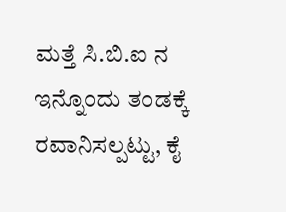ಮತ್ತೆ ಸಿ.ಬಿ.ಐ ನ ಇನ್ನೊಂದು ತಂಡಕ್ಕೆ ರವಾನಿಸಲ್ಪಟ್ಟು, ಕೈ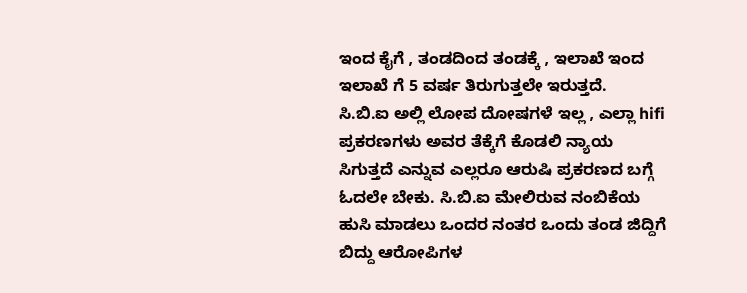ಇಂದ ಕೈಗೆ , ತಂಡದಿಂದ ತಂಡಕ್ಕೆ , ಇಲಾಖೆ ಇಂದ ಇಲಾಖೆ ಗೆ 5 ವರ್ಷ ತಿರುಗುತ್ತಲೇ ಇರುತ್ತದೆ.
ಸಿ.ಬಿ.ಐ ಅಲ್ಲಿ ಲೋಪ ದೋಷಗಳೆ ಇಲ್ಲ , ಎಲ್ಲಾ hifi ಪ್ರಕರಣಗಳು ಅವರ ತೆಕ್ಕೆಗೆ ಕೊಡಲಿ ನ್ಯಾಯ ಸಿಗುತ್ತದೆ ಎನ್ನುವ ಎಲ್ಲರೂ ಆರುಷಿ ಪ್ರಕರಣದ ಬಗ್ಗೆ ಓದಲೇ ಬೇಕು. ಸಿ.ಬಿ.ಐ ಮೇಲಿರುವ ನಂಬಿಕೆಯ ಹುಸಿ ಮಾಡಲು ಒಂದರ ನಂತರ ಒಂದು ತಂಡ ಜಿದ್ದಿಗೆ ಬಿದ್ದು ಆರೋಪಿಗಳ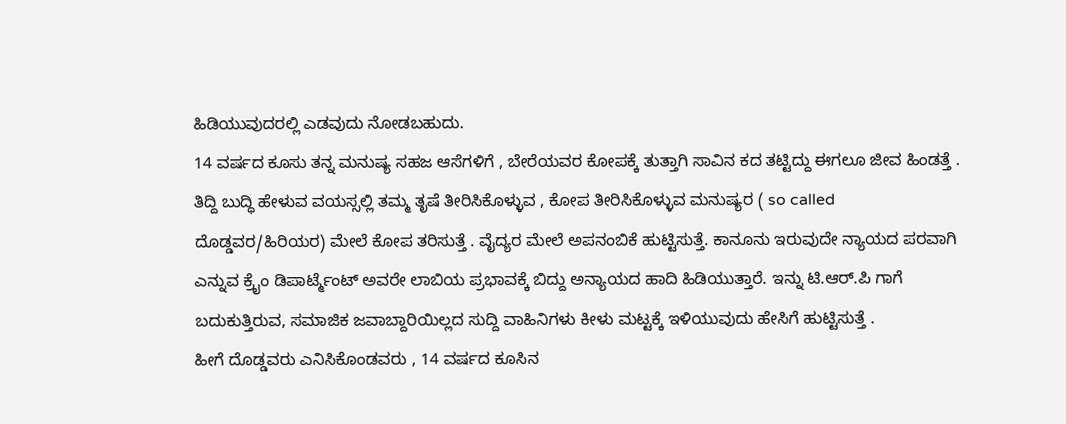ಹಿಡಿಯುವುದರಲ್ಲಿ ಎಡವುದು ನೋಡಬಹುದು.
14 ವರ್ಷದ ಕೂಸು ತನ್ನ ಮನುಷ್ಯ ಸಹಜ ಆಸೆಗಳಿಗೆ , ಬೇರೆಯವರ ಕೋಪಕ್ಕೆ ತುತ್ತಾಗಿ ಸಾವಿನ ಕದ ತಟ್ಟಿದ್ದು ಈಗಲೂ ಜೀವ ಹಿಂಡತ್ತೆ . ತಿದ್ದಿ ಬುದ್ಧಿ ಹೇಳುವ ವಯಸ್ಸಲ್ಲಿ ತಮ್ಮ ತೃಷೆ ತೀರಿಸಿಕೊಳ್ಳುವ , ಕೋಪ ತೀರಿಸಿಕೊಳ್ಳುವ ಮನುಷ್ಯರ ( so called ದೊಡ್ಡವರ/ಹಿರಿಯರ) ಮೇಲೆ ಕೋಪ ತರಿಸುತ್ತೆ . ವೈದ್ಯರ ಮೇಲೆ ಅಪನಂಬಿಕೆ ಹುಟ್ಟಿಸುತ್ತೆ. ಕಾನೂನು ಇರುವುದೇ ನ್ಯಾಯದ ಪರವಾಗಿ ಎನ್ನುವ ಕ್ರೈಂ ಡಿಪಾರ್ಟ್ಮೆಂಟ್ ಅವರೇ ಲಾಬಿಯ ಪ್ರಭಾವಕ್ಕೆ ಬಿದ್ದು ಅನ್ಯಾಯದ ಹಾದಿ ಹಿಡಿಯುತ್ತಾರೆ. ಇನ್ನು ಟಿ.ಆರ್.ಪಿ ಗಾಗೆ ಬದುಕುತ್ತಿರುವ, ಸಮಾಜಿಕ ಜವಾಬ್ದಾರಿಯಿಲ್ಲದ ಸುದ್ದಿ ವಾಹಿನಿಗಳು ಕೀಳು ಮಟ್ಟಕ್ಕೆ ಇಳಿಯುವುದು ಹೇಸಿಗೆ ಹುಟ್ಟಿಸುತ್ತೆ .
ಹೀಗೆ ದೊಡ್ಡವರು ಎನಿಸಿಕೊಂಡವರು , 14 ವರ್ಷದ ಕೂಸಿನ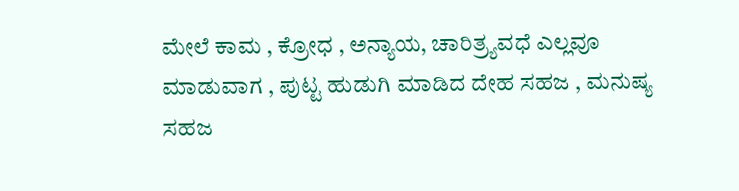ಮೇಲೆ ಕಾಮ , ಕ್ರೋಧ , ಅನ್ಯಾಯ, ಚಾರಿತ್ರ್ಯವಧೆ ಎಲ್ಲವೂ ಮಾಡುವಾಗ , ಪುಟ್ಟ ಹುಡುಗಿ ಮಾಡಿದ ದೇಹ ಸಹಜ , ಮನುಷ್ಯ ಸಹಜ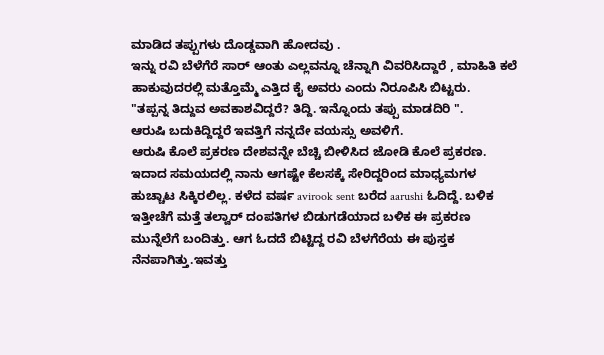ಮಾಡಿದ ತಪ್ಪುಗಳು ದೊಡ್ಡವಾಗಿ ಹೋದವು .
ಇನ್ನು ರವಿ ಬೆಳೆಗೆರೆ ಸಾರ್ ಆಂತು ಎಲ್ಲವನ್ನೂ ಚೆನ್ನಾಗಿ ವಿವರಿಸಿದ್ದಾರೆ , ಮಾಹಿತಿ ಕಲೆ ಹಾಕುವುದರಲ್ಲಿ ಮತ್ತೊಮ್ಮೆ ಎತ್ತಿದ ಕೈ ಅವರು ಎಂದು ನಿರೂಪಿಸಿ ಬಿಟ್ಟರು.
"ತಪ್ಪನ್ನ ತಿದ್ದುವ ಅವಕಾಶವಿದ್ದರೆ? ತಿದ್ದಿ. ಇನ್ನೊಂದು ತಪ್ಪು ಮಾಡದಿರಿ ".
ಆರುಷಿ ಬದುಕಿದ್ದಿದ್ದರೆ ಇವತ್ತಿಗೆ ನನ್ನದೇ ವಯಸ್ಸು ಅವಳಿಗೆ.
ಆರುಷಿ ಕೊಲೆ ಪ್ರಕರಣ ದೇಶವನ್ನೇ ಬೆಚ್ಚಿ ಬೀಳಿಸಿದ ಜೋಡಿ ಕೊಲೆ ಪ್ರಕರಣ. ಇದಾದ ಸಮಯದಲ್ಲಿ ನಾನು ಆಗಷ್ಟೇ ಕೆಲಸಕ್ಕೆ ಸೇರಿದ್ದರಿಂದ ಮಾಧ್ಯಮಗಳ ಹುಚ್ಚಾಟ ಸಿಕ್ಕಿರಲಿಲ್ಲ. ಕಳೆದ ವರ್ಷ avirook sent ಬರೆದ aarushi ಓದಿದ್ದೆ. ಬಳಿಕ ಇತ್ತೀಚೆಗೆ ಮತ್ತೆ ತಲ್ವಾರ್ ದಂಪತಿಗಳ ಬಿಡುಗಡೆಯಾದ ಬಳಿಕ ಈ ಪ್ರಕರಣ ಮುನ್ನೆಲೆಗೆ ಬಂದಿತ್ತು. ಆಗ ಓದದೆ ಬಿಟ್ಟಿದ್ದ ರವಿ ಬೆಳಗೆರೆಯ ಈ ಪುಸ್ತಕ ನೆನಪಾಗಿತ್ತು.ಇವತ್ತು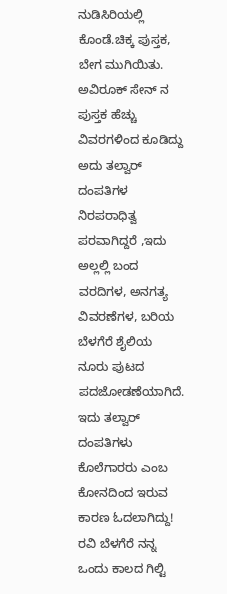ನುಡಿಸಿರಿಯಲ್ಲಿ ಕೊಂಡೆ.ಚಿಕ್ಕ ಪುಸ್ತಕ, ಬೇಗ ಮುಗಿಯಿತು. ಅವಿರೂಕ್ ಸೇನ್ ನ ಪುಸ್ತಕ ಹೆಚ್ಚು ವಿವರಗಳಿಂದ ಕೂಡಿದ್ದು ಅದು ತಲ್ವಾರ್ ದಂಪತಿಗಳ ನಿರಪರಾಧಿತ್ವ ಪರವಾಗಿದ್ದರೆ ,ಇದು ಅಲ್ಲಲ್ಲಿ ಬಂದ ವರದಿಗಳ, ಅನಗತ್ಯ ವಿವರಣೆಗಳ, ಬರಿಯ ಬೆಳಗೆರೆ ಶೈಲಿಯ ನೂರು ಪುಟದ ಪದಜೋಡಣೆಯಾಗಿದೆ. ಇದು ತಲ್ವಾರ್ ದಂಪತಿಗಳು ಕೊಲೆಗಾರರು ಎಂಬ ಕೋನದಿಂದ ಇರುವ ಕಾರಣ ಓದಲಾಗಿದ್ದು! ರವಿ ಬೆಳಗೆರೆ ನನ್ನ ಒಂದು ಕಾಲದ ಗಿಲ್ಟಿ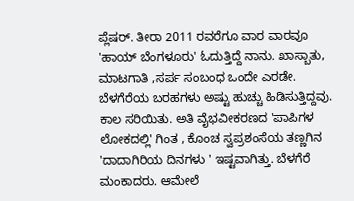ಪ್ಲೆಷರ್. ತೀರಾ 2011 ರವರೆಗೂ ವಾರ ವಾರವೂ 'ಹಾಯ್ ಬೆಂಗಳೂರು' ಓದುತ್ತಿದ್ದೆ ನಾನು. ಖಾಸ್ಬಾತು, ಮಾಟಗಾತಿ ,ಸರ್ಪ ಸಂಬಂಧ ಒಂದೇ ಎರಡೇ. ಬೆಳಗೆರೆಯ ಬರಹಗಳು ಅಷ್ಟು ಹುಚ್ಚು ಹಿಡಿಸುತ್ತಿದ್ದವು. ಕಾಲ ಸರಿಯಿತು. ಅತಿ ವೈಭವೀಕರಣದ 'ಪಾಪಿಗಳ ಲೋಕದಲ್ಲಿ' ಗಿಂತ , ಕೊಂಚ ಸ್ವಪ್ರಶಂಸೆಯ ತಣ್ಣಗಿನ 'ದಾದಾಗಿರಿಯ ದಿನಗಳು ' ಇಷ್ಟವಾಗಿತ್ತು. ಬೆಳಗೆರೆ ಮಂಕಾದರು. ಆಮೇಲೆ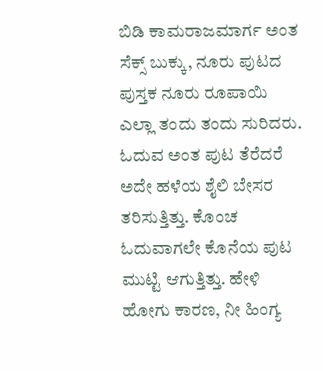ಬಿಡಿ ಕಾಮರಾಜಮಾರ್ಗ ಅಂತ ಸೆಕ್ಸ್ ಬುಕ್ಕು, ನೂರು ಪುಟದ ಪುಸ್ತಕ ನೂರು ರೂಪಾಯಿ ಎಲ್ಲಾ ತಂದು ತಂದು ಸುರಿದರು. ಓದುವ ಅಂತ ಪುಟ ತೆರೆದರೆ ಅದೇ ಹಳೆಯ ಶೈಲಿ ಬೇಸರ ತರಿಸುತ್ತಿತ್ತು. ಕೊಂಚ ಓದುವಾಗಲೇ ಕೊನೆಯ ಪುಟ ಮುಟ್ಟಿ ಆಗುತ್ತಿತ್ತು. ಹೇಳಿ ಹೋಗು ಕಾರಣ, ನೀ ಹಿಂಗ್ಯ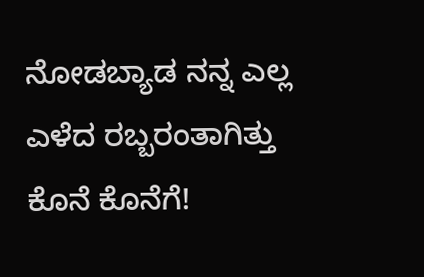ನೋಡಬ್ಯಾಡ ನನ್ನ ಎಲ್ಲ ಎಳೆದ ರಬ್ಬರಂತಾಗಿತ್ತು ಕೊನೆ ಕೊನೆಗೆ!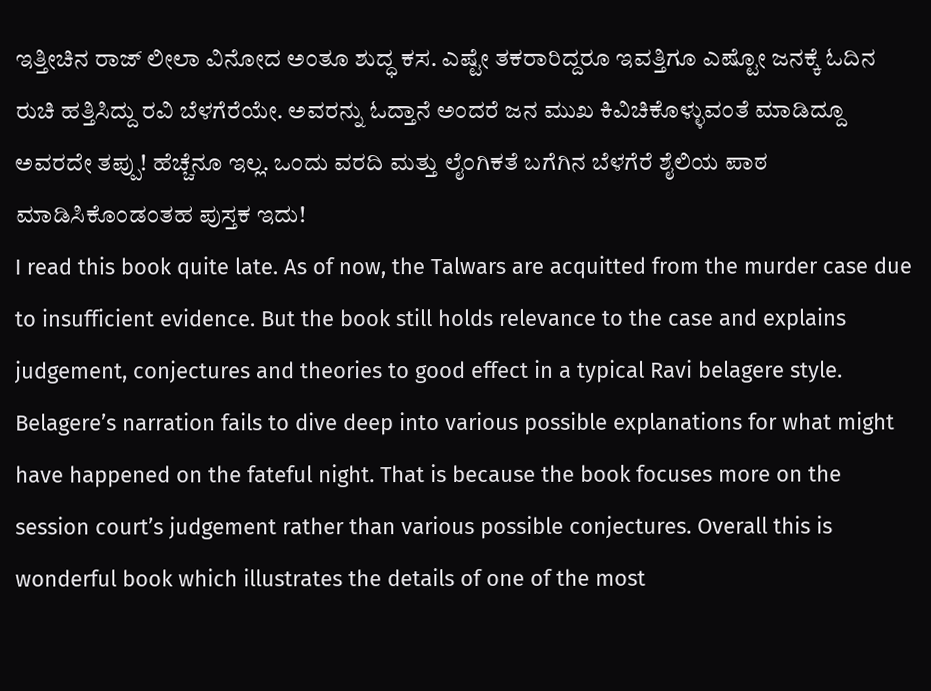ಇತ್ತೀಚಿನ ರಾಜ್ ಲೀಲಾ ವಿನೋದ ಅಂತೂ ಶುದ್ಧ ಕಸ. ಎಷ್ಟೇ ತಕರಾರಿದ್ದರೂ ಇವತ್ತಿಗೂ ಎಷ್ಟೋ ಜನಕ್ಕೆ ಓದಿನ ರುಚಿ ಹತ್ತಿಸಿದ್ದು ರವಿ ಬೆಳಗೆರೆಯೇ. ಅವರನ್ನು ಓದ್ತಾನೆ ಅಂದರೆ ಜನ ಮುಖ ಕಿವಿಚಿಕೊಳ್ಳುವಂತೆ ಮಾಡಿದ್ದೂ ಅವರದೇ ತಪ್ಪು! ಹೆಚ್ಚೆನೂ ಇಲ್ಲ. ಒಂದು ವರದಿ ಮತ್ತು ಲೈಂಗಿಕತೆ ಬಗೆಗಿನ ಬೆಳಗೆರೆ ಶೈಲಿಯ ಪಾಠ ಮಾಡಿಸಿಕೊಂಡಂತಹ ಪುಸ್ತಕ ಇದು!
I read this book quite late. As of now, the Talwars are acquitted from the murder case due to insufficient evidence. But the book still holds relevance to the case and explains judgement, conjectures and theories to good effect in a typical Ravi belagere style. Belagere’s narration fails to dive deep into various possible explanations for what might have happened on the fateful night. That is because the book focuses more on the session court’s judgement rather than various possible conjectures. Overall this is wonderful book which illustrates the details of one of the most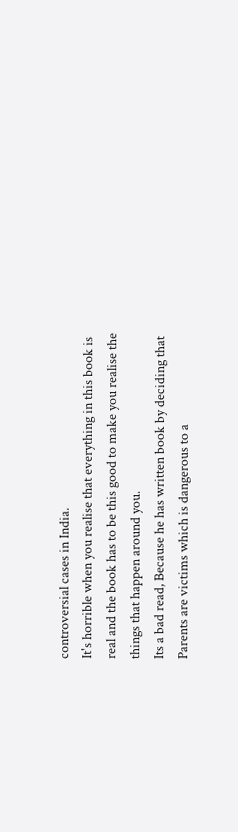controversial cases in India.
It's horrible when you realise that everything in this book is real and the book has to be this good to make you realise the things that happen around you.
Its a bad read, Because he has written book by deciding that Parents are victims which is dangerous to a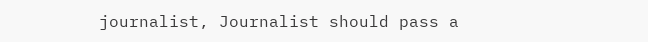journalist, Journalist should pass a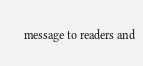message to readers and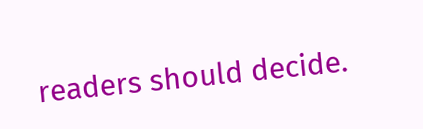readers should decide.